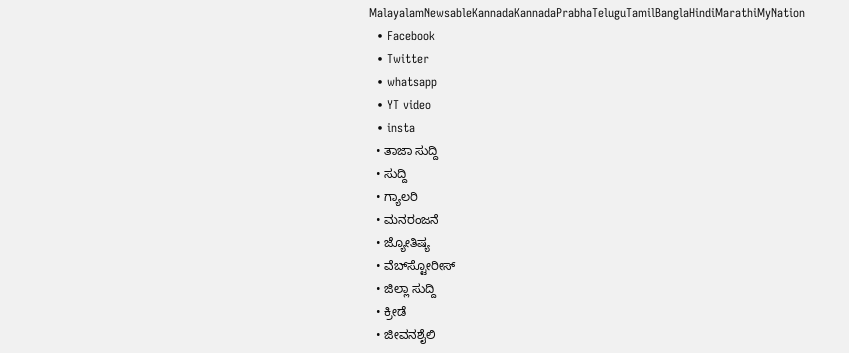MalayalamNewsableKannadaKannadaPrabhaTeluguTamilBanglaHindiMarathiMyNation
  • Facebook
  • Twitter
  • whatsapp
  • YT video
  • insta
  • ತಾಜಾ ಸುದ್ದಿ
  • ಸುದ್ದಿ
  • ಗ್ಯಾಲರಿ
  • ಮನರಂಜನೆ
  • ಜ್ಯೋತಿಷ್ಯ
  • ವೆಬ್‌ಸ್ಟೋರೀಸ್
  • ಜಿಲ್ಲಾ ಸುದ್ದಿ
  • ಕ್ರೀಡೆ
  • ಜೀವನಶೈಲಿ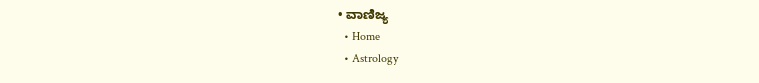• ವಾಣಿಜ್ಯ
  • Home
  • Astrology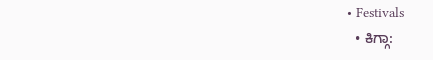• Festivals
  • ಕಿಗ್ಗಾ: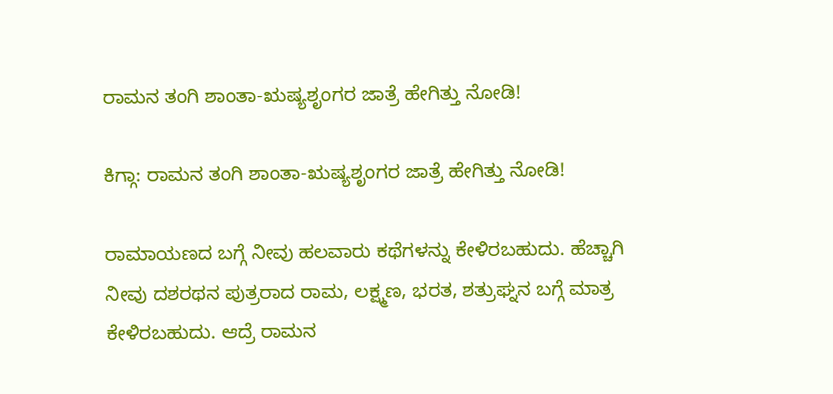ರಾಮನ ತಂಗಿ ಶಾಂತಾ-ಋಷ್ಯಶೃಂಗರ ಜಾತ್ರೆ ಹೇಗಿತ್ತು ನೋಡಿ!

ಕಿಗ್ಗಾ: ರಾಮನ ತಂಗಿ ಶಾಂತಾ-ಋಷ್ಯಶೃಂಗರ ಜಾತ್ರೆ ಹೇಗಿತ್ತು ನೋಡಿ!

ರಾಮಾಯಣದ ಬಗ್ಗೆ ನೀವು ಹಲವಾರು ಕಥೆಗಳನ್ನು ಕೇಳಿರಬಹುದು. ಹೆಚ್ಚಾಗಿ ನೀವು ದಶರಥನ ಪುತ್ರರಾದ ರಾಮ, ಲಕ್ಷ್ಮಣ, ಭರತ, ಶತ್ರುಘ್ನನ ಬಗ್ಗೆ ಮಾತ್ರ ಕೇಳಿರಬಹುದು. ಆದ್ರೆ ರಾಮನ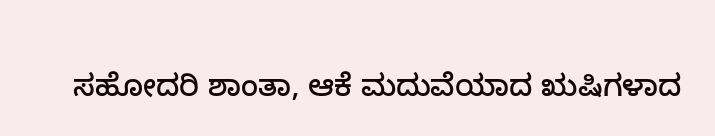ಸಹೋದರಿ ಶಾಂತಾ, ಆಕೆ ಮದುವೆಯಾದ ಋಷಿಗಳಾದ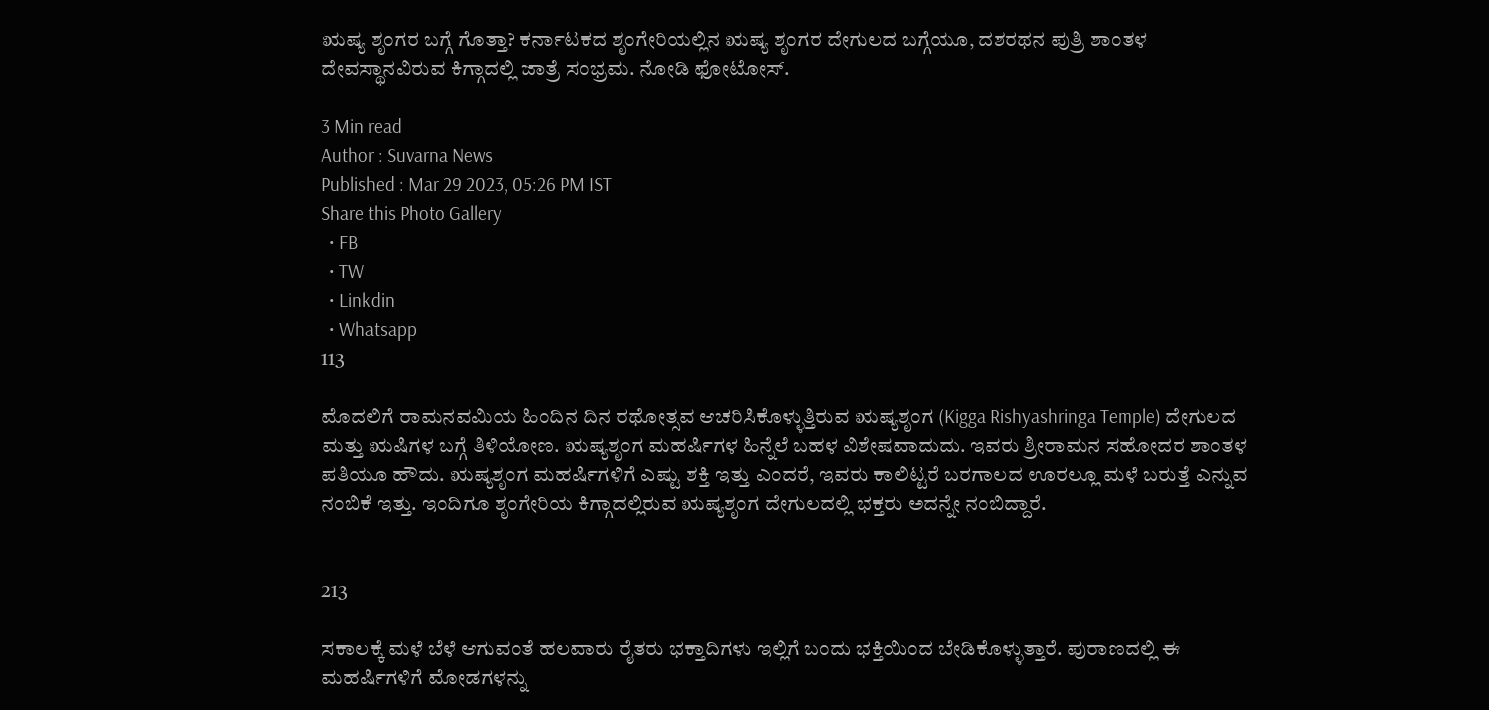ಋಷ್ಯ ಶೃಂಗರ ಬಗ್ಗೆ ಗೊತ್ತಾ? ಕರ್ನಾಟಕದ ಶೃಂಗೇರಿಯಲ್ಲಿನ ಋಷ್ಯ ಶೃಂಗರ ದೇಗುಲದ ಬಗ್ಗೆಯೂ, ದಶರಥನ ಪುತ್ರಿ ಶಾಂತಳ ದೇವಸ್ಥಾನವಿರುವ ಕಿಗ್ಗಾದಲ್ಲಿ ಜಾತ್ರೆ ಸಂಭ್ರಮ. ನೋಡಿ ಫೋಟೋಸ್.

3 Min read
Author : Suvarna News
Published : Mar 29 2023, 05:26 PM IST
Share this Photo Gallery
  • FB
  • TW
  • Linkdin
  • Whatsapp
113

ಮೊದಲಿಗೆ ರಾಮನವಮಿಯ ಹಿಂದಿನ ದಿನ ರಥೋತ್ಸವ ಆಚರಿಸಿಕೊಳ್ಳುತ್ತಿರುವ ಋಷ್ಯಶೃಂಗ (Kigga Rishyashringa Temple) ದೇಗುಲದ ಮತ್ತು ಋಷಿಗಳ ಬಗ್ಗೆ ತಿಳಿಯೋಣ. ಋಷ್ಯಶೃಂಗ ಮಹರ್ಷಿಗಳ ಹಿನ್ನೆಲೆ ಬಹಳ ವಿಶೇಷವಾದುದು. ಇವರು ಶ್ರೀರಾಮನ ಸಹೋದರ ಶಾಂತಳ ಪತಿಯೂ ಹೌದು. ಋಷ್ಯಶೃಂಗ ಮಹರ್ಷಿಗಳಿಗೆ ಎಷ್ಟು ಶಕ್ತಿ ಇತ್ತು ಎಂದರೆ, ಇವರು ಕಾಲಿಟ್ಟರೆ ಬರಗಾಲದ ಊರಲ್ಲೂ ಮಳೆ ಬರುತ್ತೆ ಎನ್ನುವ ನಂಬಿಕೆ ಇತ್ತು. ಇಂದಿಗೂ ಶೃಂಗೇರಿಯ ಕಿಗ್ಗಾದಲ್ಲಿರುವ ಋಷ್ಯಶೃಂಗ ದೇಗುಲದಲ್ಲಿ ಭಕ್ತರು ಅದನ್ನೇ ನಂಬಿದ್ದಾರೆ.


213

ಸಕಾಲಕ್ಕೆ ಮಳೆ ಬೆಳೆ ಆಗುವಂತೆ ಹಲವಾರು ರೈತರು ಭಕ್ತಾದಿಗಳು ಇಲ್ಲಿಗೆ ಬಂದು ಭಕ್ತಿಯಿಂದ ಬೇಡಿಕೊಳ್ಳುತ್ತಾರೆ. ಪುರಾಣದಲ್ಲಿ ಈ ಮಹರ್ಷಿಗಳಿಗೆ ಮೋಡಗಳನ್ನು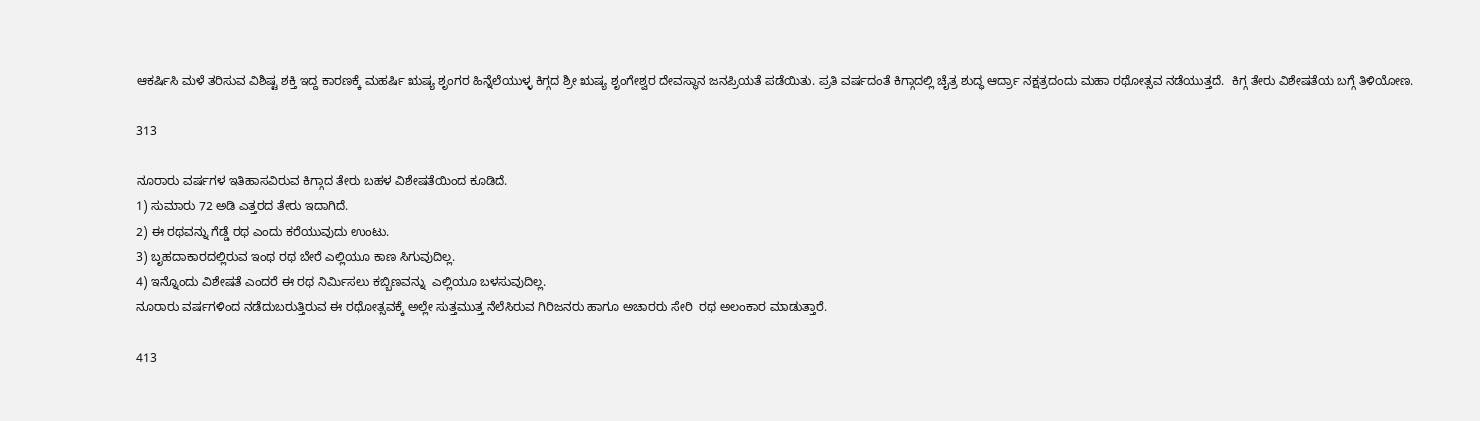ಆಕರ್ಷಿಸಿ ಮಳೆ ತರಿಸುವ ವಿಶಿಷ್ಟ ಶಕ್ತಿ ಇದ್ದ ಕಾರಣಕ್ಕೆ ಮಹರ್ಷಿ ಋಷ್ಯ ಶೃಂಗರ ಹಿನ್ನೆಲೆಯುಳ್ಳ ಕಿಗ್ಗದ ಶ್ರೀ ಋಷ್ಯ ಶೃಂಗೇಶ್ವರ ದೇವಸ್ಥಾನ ಜನಪ್ರಿಯತೆ ಪಡೆಯಿತು. ಪ್ರತಿ ವರ್ಷದಂತೆ ಕಿಗ್ಗಾದಲ್ಲಿ ಚೈತ್ರ ಶುದ್ಧ ಆರ್ದ್ರಾ ನಕ್ಷತ್ರದಂದು ಮಹಾ ರಥೋತ್ಸವ ನಡೆಯುತ್ತದೆ.  ಕಿಗ್ಗ ತೇರು ವಿಶೇಷತೆಯ ಬಗ್ಗೆ ತಿಳಿಯೋಣ.

313

ನೂರಾರು ವರ್ಷಗಳ ಇತಿಹಾಸವಿರುವ ಕಿಗ್ಗಾದ ತೇರು ಬಹಳ ವಿಶೇಷತೆಯಿಂದ ಕೂಡಿದೆ.
1) ಸುಮಾರು 72 ಅಡಿ ಎತ್ತರದ ತೇರು ಇದಾಗಿದೆ.
2) ಈ ರಥವನ್ನು ಗೆಡ್ಡೆ ರಥ ಎಂದು ಕರೆಯುವುದು ಉಂಟು.
3) ಬೃಹದಾಕಾರದಲ್ಲಿರುವ ಇಂಥ ರಥ ಬೇರೆ ಎಲ್ಲಿಯೂ ಕಾಣ ಸಿಗುವುದಿಲ್ಲ.
4) ಇನ್ನೊಂದು ವಿಶೇಷತೆ ಎಂದರೆ ಈ ರಥ ನಿರ್ಮಿಸಲು ಕಬ್ಬಿಣವನ್ನು  ಎಲ್ಲಿಯೂ ಬಳಸುವುದಿಲ್ಲ.
ನೂರಾರು ವರ್ಷಗಳಿಂದ ನಡೆದುಬರುತ್ತಿರುವ ಈ ರಥೋತ್ಸವಕ್ಕೆ ಅಲ್ಲೇ ಸುತ್ತಮುತ್ತ ನೆಲೆಸಿರುವ ಗಿರಿಜನರು ಹಾಗೂ ಅಚಾರರು ಸೇರಿ  ರಥ ಅಲಂಕಾರ ಮಾಡುತ್ತಾರೆ.

413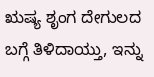ಋಷ್ಯ ಶೃಂಗ ದೇಗುಲದ ಬಗ್ಗೆ ತಿಳಿದಾಯ್ತು, ಇನ್ನು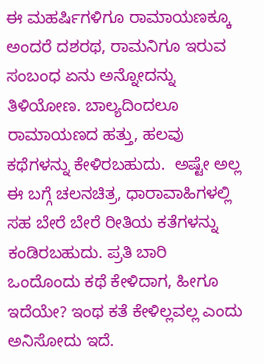ಈ ಮಹರ್ಷಿಗಳಿಗೂ ರಾಮಾಯಣಕ್ಕೂ ಅಂದರೆ ದಶರಥ, ರಾಮನಿಗೂ ಇರುವ ಸಂಬಂಧ ಏನು ಅನ್ನೋದನ್ನು ತಿಳಿಯೋಣ. ಬಾಲ್ಯದಿಂದಲೂ ರಾಮಾಯಣದ ಹತ್ತು, ಹಲವು ಕಥೆಗಳನ್ನು ಕೇಳಿರಬಹುದು.  ಅಷ್ಟೇ ಅಲ್ಲ ಈ ಬಗ್ಗೆ ಚಲನಚಿತ್ರ, ಧಾರಾವಾಹಿಗಳಲ್ಲಿ ಸಹ ಬೇರೆ ಬೇರೆ ರೀತಿಯ ಕತೆಗಳನ್ನು ಕಂಡಿರಬಹುದು. ಪ್ರತಿ ಬಾರಿ ಒಂದೊಂದು ಕಥೆ ಕೇಳಿದಾಗ, ಹೀಗೂ ಇದೆಯೇ? ಇಂಥ ಕತೆ ಕೇಳಿಲ್ಲವಲ್ಲ ಎಂದು ಅನಿಸೋದು ಇದೆ.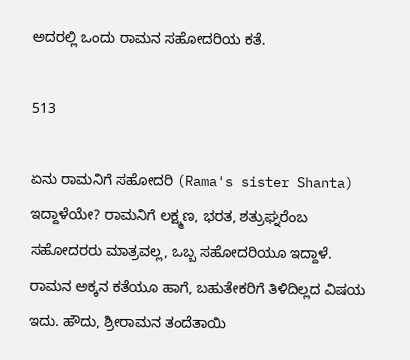ಅದರಲ್ಲಿ ಒಂದು ರಾಮನ ಸಹೋದರಿಯ ಕತೆ.

513

ಏನು ರಾಮನಿಗೆ ಸಹೋದರಿ (Rama's sister Shanta) ಇದ್ದಾಳೆಯೇ? ರಾಮನಿಗೆ ಲಕ್ಷ್ಮಣ, ಭರತ, ಶತ್ರುಘ್ನರೆಂಬ ಸಹೋದರರು ಮಾತ್ರವಲ್ಲ, ಒಬ್ಬ ಸಹೋದರಿಯೂ ಇದ್ದಾಳೆ. ರಾಮನ ಅಕ್ಕನ ಕತೆಯೂ ಹಾಗೆ, ಬಹುತೇಕರಿಗೆ ತಿಳಿದಿಲ್ಲದ ವಿಷಯ ಇದು. ಹೌದು, ಶ್ರೀರಾಮನ ತಂದೆತಾಯಿ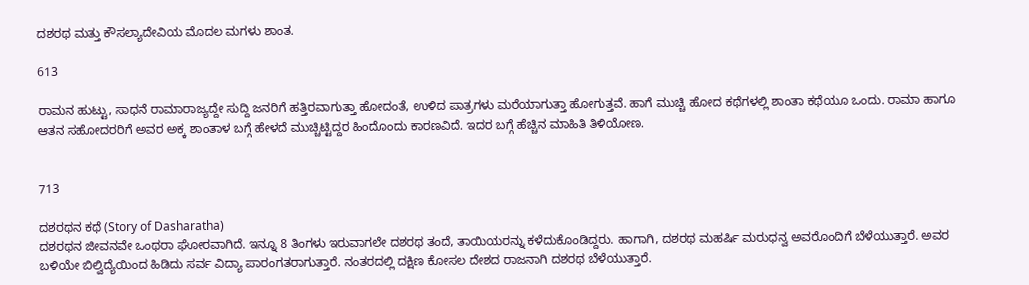ದಶರಥ ಮತ್ತು ಕೌಸಲ್ಯಾದೇವಿಯ ಮೊದಲ ಮಗಳು ಶಾಂತ.

613

ರಾಮನ ಹುಟ್ಟು, ಸಾಧನೆ ರಾಮಾರಾಜ್ಯದ್ದೇ ಸುದ್ದಿ ಜನರಿಗೆ ಹತ್ತಿರವಾಗುತ್ತಾ ಹೋದಂತೆ, ಉಳಿದ ಪಾತ್ರಗಳು ಮರೆಯಾಗುತ್ತಾ ಹೋಗುತ್ತವೆ. ಹಾಗೆ ಮುಚ್ಚಿ ಹೋದ ಕಥೆಗಳಲ್ಲಿ ಶಾಂತಾ ಕಥೆಯೂ ಒಂದು. ರಾಮಾ ಹಾಗೂ ಆತನ ಸಹೋದರರಿಗೆ ಅವರ ಅಕ್ಕ ಶಾಂತಾಳ ಬಗ್ಗೆ ಹೇಳದೆ ಮುಚ್ಚಿಟ್ಟಿದ್ದರ ಹಿಂದೊಂದು ಕಾರಣವಿದೆ. ಇದರ ಬಗ್ಗೆ ಹೆಚ್ಚಿನ ಮಾಹಿತಿ ತಿಳಿಯೋಣ.


713

ದಶರಥನ ಕಥೆ (Story of Dasharatha)
ದಶರಥನ ಜೀವನವೇ ಒಂಥರಾ ಘೋರವಾಗಿದೆ. ಇನ್ನೂ 8 ತಿಂಗಳು ಇರುವಾಗಲೇ ದಶರಥ ತಂದೆ, ತಾಯಿಯರನ್ನು ಕಳೆದುಕೊಂಡಿದ್ದರು. ಹಾಗಾಗಿ, ದಶರಥ ಮಹರ್ಷಿ ಮರುಧನ್ವ ಅವರೊಂದಿಗೆ ಬೆಳೆಯುತ್ತಾರೆ. ಅವರ ಬಳಿಯೇ ಬಿಲ್ವಿದ್ಯೆಯಿಂದ ಹಿಡಿದು ಸರ್ವ ವಿದ್ಯಾ ಪಾರಂಗತರಾಗುತ್ತಾರೆ. ನಂತರದಲ್ಲಿ ದಕ್ಷಿಣ ಕೋಸಲ ದೇಶದ ರಾಜನಾಗಿ ದಶರಥ ಬೆಳೆಯುತ್ತಾರೆ.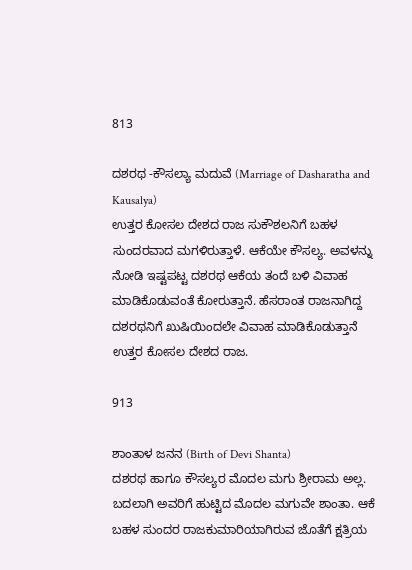813

ದಶರಥ -ಕೌಸಲ್ಯಾ ಮದುವೆ (Marriage of Dasharatha and Kausalya)
ಉತ್ತರ ಕೋಸಲ ದೇಶದ ರಾಜ ಸುಕೌಶಲನಿಗೆ ಬಹಳ ಸುಂದರವಾದ ಮಗಳಿರುತ್ತಾಳೆ. ಆಕೆಯೇ ಕೌಸಲ್ಯ. ಅವಳನ್ನು ನೋಡಿ ಇಷ್ಟಪಟ್ಟ ದಶರಥ ಆಕೆಯ ತಂದೆ ಬಳಿ ವಿವಾಹ ಮಾಡಿಕೊಡುವಂತೆ ಕೋರುತ್ತಾನೆ. ಹೆಸರಾಂತ ರಾಜನಾಗಿದ್ದ ದಶರಥನಿಗೆ ಖುಷಿಯಿಂದಲೇ ವಿವಾಹ ಮಾಡಿಕೊಡುತ್ತಾನೆ ಉತ್ತರ ಕೋಸಲ ದೇಶದ ರಾಜ.

913

ಶಾಂತಾಳ ಜನನ (Birth of Devi Shanta)
ದಶರಥ ಹಾಗೂ ಕೌಸಲ್ಯರ ಮೊದಲ ಮಗು ಶ್ರೀರಾಮ ಅಲ್ಲ. ಬದಲಾಗಿ ಅವರಿಗೆ ಹುಟ್ಟಿದ ಮೊದಲ ಮಗುವೇ ಶಾಂತಾ. ಆಕೆ ಬಹಳ ಸುಂದರ ರಾಜಕುಮಾರಿಯಾಗಿರುವ ಜೊತೆಗೆ ಕ್ಷತ್ರಿಯ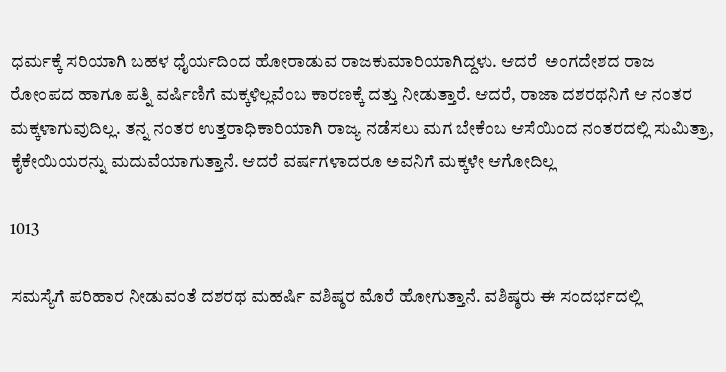ಧರ್ಮಕ್ಕೆ ಸರಿಯಾಗಿ ಬಹಳ ಧೈರ್ಯದಿಂದ ಹೋರಾಡುವ ರಾಜಕುಮಾರಿಯಾಗಿದ್ದಳು. ಆದರೆ  ಅಂಗದೇಶದ ರಾಜ ರೋಂಪದ ಹಾಗೂ ಪತ್ನಿ ವರ್ಷಿಣಿಗೆ ಮಕ್ಕಳಿಲ್ಲವೆಂಬ ಕಾರಣಕ್ಕೆ ದತ್ತು ನೀಡುತ್ತಾರೆ. ಆದರೆ, ರಾಜಾ ದಶರಥನಿಗೆ ಆ ನಂತರ ಮಕ್ಕಳಾಗುವುದಿಲ್ಲ. ತನ್ನ ನಂತರ ಉತ್ತರಾಧಿಕಾರಿಯಾಗಿ ರಾಜ್ಯ ನಡೆಸಲು ಮಗ ಬೇಕೆಂಬ ಆಸೆಯಿಂದ ನಂತರದಲ್ಲಿ ಸುಮಿತ್ರಾ, ಕೈಕೇಯಿಯರನ್ನು ಮದುವೆಯಾಗುತ್ತಾನೆ. ಆದರೆ ವರ್ಷಗಳಾದರೂ ಅವನಿಗೆ ಮಕ್ಕಳೇ ಆಗೋದಿಲ್ಲ

1013

ಸಮಸ್ಯೆಗೆ ಪರಿಹಾರ ನೀಡುವಂತೆ ದಶರಥ ಮಹರ್ಷಿ ವಶಿಷ್ಠರ ಮೊರೆ ಹೋಗುತ್ತಾನೆ. ವಶಿಷ್ಠರು ಈ ಸಂದರ್ಭದಲ್ಲಿ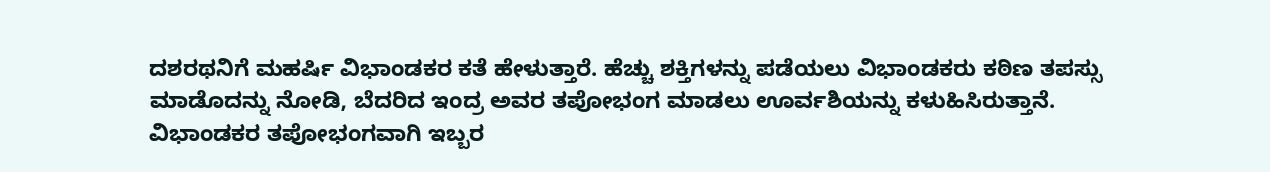ದಶರಥನಿಗೆ ಮಹರ್ಷಿ ವಿಭಾಂಡಕರ ಕತೆ ಹೇಳುತ್ತಾರೆ. ಹೆಚ್ಚು ಶಕ್ತಿಗಳನ್ನು ಪಡೆಯಲು ವಿಭಾಂಡಕರು ಕಠಿಣ ತಪಸ್ಸು ಮಾಡೊದನ್ನು ನೋಡಿ, ಬೆದರಿದ ಇಂದ್ರ ಅವರ ತಪೋಭಂಗ ಮಾಡಲು ಊರ್ವಶಿಯನ್ನು ಕಳುಹಿಸಿರುತ್ತಾನೆ. ವಿಭಾಂಡಕರ ತಪೋಭಂಗವಾಗಿ ಇಬ್ಬರ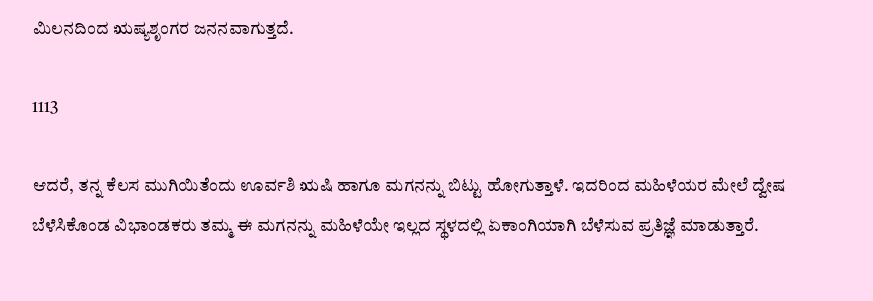ಮಿಲನದಿಂದ ಋಷ್ಯಶೃಂಗರ ಜನನವಾಗುತ್ತದೆ.

1113

ಆದರೆ, ತನ್ನ ಕೆಲಸ ಮುಗಿಯಿತೆಂದು ಊರ್ವಶಿ ಋಷಿ ಹಾಗೂ ಮಗನನ್ನು ಬಿಟ್ಟು ಹೋಗುತ್ತಾಳೆ. ಇದರಿಂದ ಮಹಿಳೆಯರ ಮೇಲೆ ದ್ವೇಷ ಬೆಳೆಸಿಕೊಂಡ ವಿಭಾಂಡಕರು ತಮ್ಮ ಈ ಮಗನನ್ನು ಮಹಿಳೆಯೇ ಇಲ್ಲದ ಸ್ಥಳದಲ್ಲಿ ಏಕಾಂಗಿಯಾಗಿ ಬೆಳೆಸುವ ಪ್ರತಿಜ್ಞೆ ಮಾಡುತ್ತಾರೆ.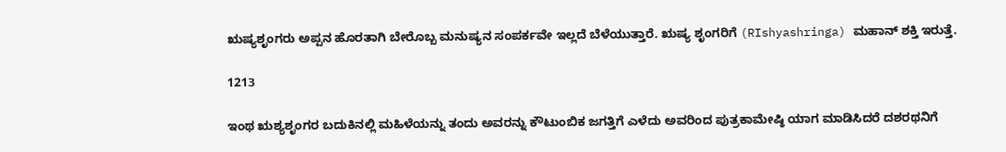ಋಷ್ಯಶೃಂಗರು ಅಪ್ಪನ ಹೊರತಾಗಿ ಬೇರೊಬ್ಬ ಮನುಷ್ಯನ ಸಂಪರ್ಕವೇ ಇಲ್ಲದೆ ಬೆಳೆಯುತ್ತಾರೆ. ಋಷ್ಯ ಶೃಂಗರಿಗೆ (RIshyashringa) ಮಹಾನ್ ಶಕ್ತಿ ಇರುತ್ತೆ.

1213

ಇಂಥ ಋಶ್ಯಶೃಂಗರ ಬದುಕಿನಲ್ಲಿ ಮಹಿಳೆಯನ್ನು ತಂದು ಅವರನ್ನು ಕೌಟುಂಬಿಕ ಜಗತ್ತಿಗೆ ಎಳೆದು ಅವರಿಂದ ಪುತ್ರಕಾಮೇಷ್ಠಿ ಯಾಗ ಮಾಡಿಸಿದರೆ ದಶರಥನಿಗೆ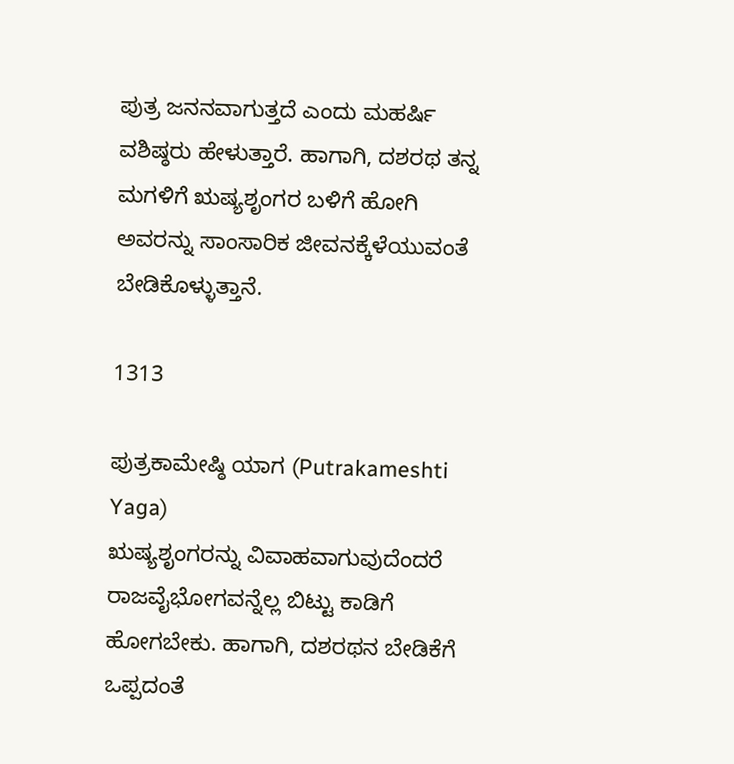ಪುತ್ರ ಜನನವಾಗುತ್ತದೆ ಎಂದು ಮಹರ್ಷಿ ವಶಿಷ್ಠರು ಹೇಳುತ್ತಾರೆ. ಹಾಗಾಗಿ, ದಶರಥ ತನ್ನ ಮಗಳಿಗೆ ಋಷ್ಯಶೃಂಗರ ಬಳಿಗೆ ಹೋಗಿ ಅವರನ್ನು ಸಾಂಸಾರಿಕ ಜೀವನಕ್ಕೆಳೆಯುವಂತೆ ಬೇಡಿಕೊಳ್ಳುತ್ತಾನೆ.

1313

ಪುತ್ರಕಾಮೇಷ್ಠಿ ಯಾಗ (Putrakameshti Yaga)
ಋಷ್ಯಶೃಂಗರನ್ನು ವಿವಾಹವಾಗುವುದೆಂದರೆ ರಾಜವೈಭೋಗವನ್ನೆಲ್ಲ ಬಿಟ್ಟು ಕಾಡಿಗೆ ಹೋಗಬೇಕು. ಹಾಗಾಗಿ, ದಶರಥನ ಬೇಡಿಕೆಗೆ ಒಪ್ಪದಂತೆ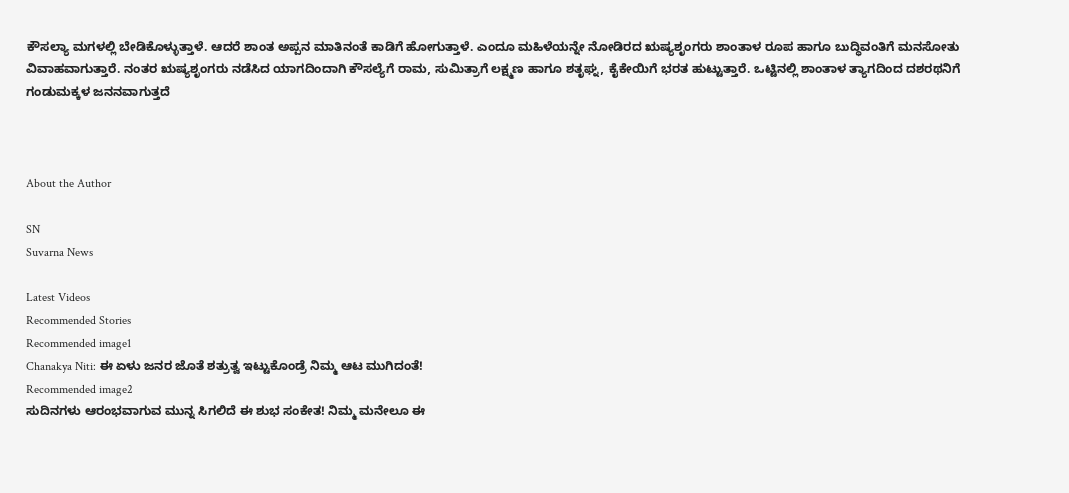ಕೌಸಲ್ಯಾ ಮಗಳಲ್ಲಿ ಬೇಡಿಕೊಳ್ಳುತ್ತಾಳೆ. ಆದರೆ ಶಾಂತ ಅಪ್ಪನ ಮಾತಿನಂತೆ ಕಾಡಿಗೆ ಹೋಗುತ್ತಾಳೆ. ಎಂದೂ ಮಹಿಳೆಯನ್ನೇ ನೋಡಿರದ ಋಷ್ಯಶೃಂಗರು ಶಾಂತಾಳ ರೂಪ ಹಾಗೂ ಬುದ್ಧಿವಂತಿಗೆ ಮನಸೋತು ವಿವಾಹವಾಗುತ್ತಾರೆ. ನಂತರ ಋಷ್ಯಶೃಂಗರು ನಡೆಸಿದ ಯಾಗದಿಂದಾಗಿ ಕೌಸಲ್ಯೆಗೆ ರಾಮ, ಸುಮಿತ್ರಾಗೆ ಲಕ್ಷ್ಮಣ ಹಾಗೂ ಶತೃಘ್ನ, ಕೈಕೇಯಿಗೆ ಭರತ ಹುಟ್ಟುತ್ತಾರೆ. ಒಟ್ಟಿನಲ್ಲಿ ಶಾಂತಾಳ ತ್ಯಾಗದಿಂದ ದಶರಥನಿಗೆ ಗಂಡುಮಕ್ಕಳ ಜನನವಾಗುತ್ತದೆ



About the Author

SN
Suvarna News

Latest Videos
Recommended Stories
Recommended image1
Chanakya Niti: ಈ ಏಳು ಜನರ ಜೊತೆ ಶತ್ರುತ್ವ ಇಟ್ಟುಕೊಂಡ್ರೆ ನಿಮ್ಮ ಆಟ ಮುಗಿದಂತೆ!
Recommended image2
ಸುದಿನಗಳು ಆರಂಭವಾಗುವ ಮುನ್ನ ಸಿಗಲಿದೆ ಈ ಶುಭ ಸಂಕೇತ! ನಿಮ್ಮ ಮನೇಲೂ ಈ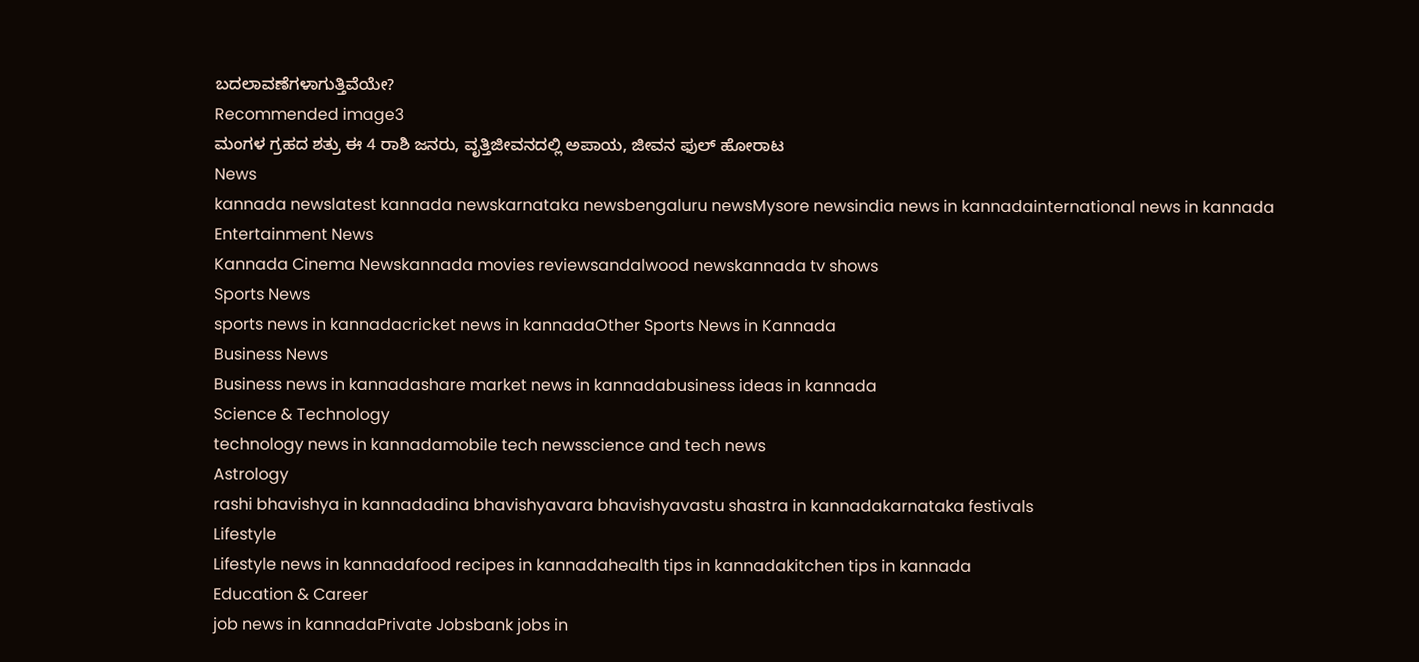ಬದಲಾವಣೆಗಳಾಗುತ್ತಿವೆಯೇ?
Recommended image3
ಮಂಗಳ ಗ್ರಹದ ಶತ್ರು ಈ 4 ರಾಶಿ ಜನರು, ವೃತ್ತಿಜೀವನದಲ್ಲಿ ಅಪಾಯ, ಜೀವನ ಫುಲ್ ಹೋರಾಟ
News
kannada newslatest kannada newskarnataka newsbengaluru newsMysore newsindia news in kannadainternational news in kannada
Entertainment News
Kannada Cinema Newskannada movies reviewsandalwood newskannada tv shows
Sports News
sports news in kannadacricket news in kannadaOther Sports News in Kannada
Business News
Business news in kannadashare market news in kannadabusiness ideas in kannada
Science & Technology
technology news in kannadamobile tech newsscience and tech news
Astrology
rashi bhavishya in kannadadina bhavishyavara bhavishyavastu shastra in kannadakarnataka festivals
Lifestyle
Lifestyle news in kannadafood recipes in kannadahealth tips in kannadakitchen tips in kannada
Education & Career
job news in kannadaPrivate Jobsbank jobs in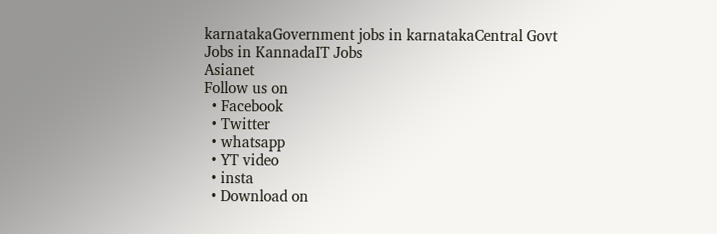karnatakaGovernment jobs in karnatakaCentral Govt Jobs in KannadaIT Jobs
Asianet
Follow us on
  • Facebook
  • Twitter
  • whatsapp
  • YT video
  • insta
  • Download on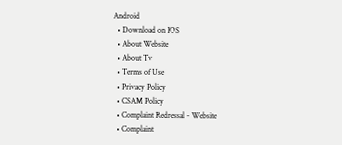Android
  • Download on IOS
  • About Website
  • About Tv
  • Terms of Use
  • Privacy Policy
  • CSAM Policy
  • Complaint Redressal - Website
  • Complaint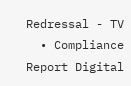Redressal - TV
  • Compliance Report Digital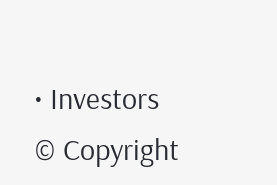• Investors
© Copyright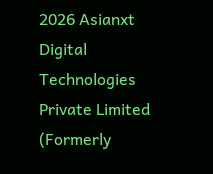2026 Asianxt Digital Technologies Private Limited (Formerly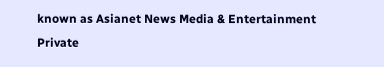known as Asianet News Media & Entertainment Private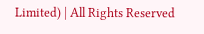Limited) | All Rights Reserved